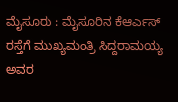ಮೈಸೂರು : ಮೈಸೂರಿನ ಕೆಆರ್ಎಸ್ ರಸ್ತೆಗೆ ಮುಖ್ಯಮಂತ್ರಿ ಸಿದ್ದರಾಮಯ್ಯ ಅವರ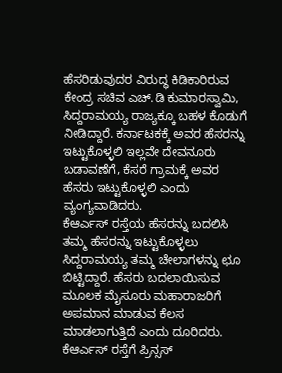ಹೆಸರಿಡುವುದರ ವಿರುದ್ಧ ಕಿಡಿಕಾರಿರುವ ಕೇಂದ್ರ ಸಚಿವ ಎಚ್.ಡಿ ಕುಮಾರಸ್ವಾಮಿ, ಸಿದ್ದರಾಮಯ್ಯ ರಾಜ್ಯಕ್ಕೂ ಬಹಳ ಕೊಡುಗೆ ನೀಡಿದ್ದಾರೆ. ಕರ್ನಾಟಕಕ್ಕೆ ಅವರ ಹೆಸರನ್ನು ಇಟ್ಟುಕೊಳ್ಳಲಿ ಇಲ್ಲವೇ ದೇವನೂರು ಬಡಾವಣೆಗೆ, ಕೆಸರೆ ಗ್ರಾಮಕ್ಕೆ ಅವರ ಹೆಸರು ಇಟ್ಟುಕೊಳ್ಳಲಿ ಎಂದು ವ್ಯಂಗ್ಯವಾಡಿದರು.
ಕೆಆರ್ಎಸ್ ರಸ್ತೆಯ ಹೆಸರನ್ನು ಬದಲಿಸಿ ತಮ್ಮ ಹೆಸರನ್ನು ಇಟ್ಟುಕೊಳ್ಳಲು ಸಿದ್ದರಾಮಯ್ಯ ತಮ್ಮ ಚೇಲಾಗಳನ್ನು ಛೂ ಬಿಟ್ಟಿದ್ದಾರೆ. ಹೆಸರು ಬದಲಾಯಿಸುವ ಮೂಲಕ ಮೈಸೂರು ಮಹಾರಾಜರಿಗೆ ಅಪಮಾನ ಮಾಡುವ ಕೆಲಸ ಮಾಡಲಾಗುತ್ತಿದೆ ಎಂದು ದೂರಿದರು.
ಕೆಆರ್ಎಸ್ ರಸ್ತೆಗೆ ಪ್ರಿನ್ಸಸ್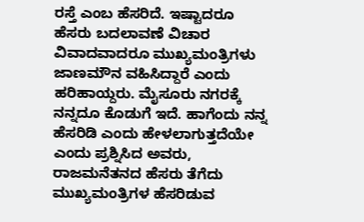ರಸ್ತೆ ಎಂಬ ಹೆಸರಿದೆ. ಇಷ್ಟಾದರೂ ಹೆಸರು ಬದಲಾವಣೆ ವಿಚಾರ ವಿವಾದವಾದರೂ ಮುಖ್ಯಮಂತ್ರಿಗಳು ಜಾಣಮೌನ ವಹಿಸಿದ್ದಾರೆ ಎಂದು ಹರಿಹಾಯ್ದರು. ಮೈಸೂರು ನಗರಕ್ಕೆ ನನ್ನದೂ ಕೊಡುಗೆ ಇದೆ. ಹಾಗೆಂದು ನನ್ನ ಹೆಸರಿಡಿ ಎಂದು ಹೇಳಲಾಗುತ್ತದೆಯೇ ಎಂದು ಪ್ರಶ್ನಿಸಿದ ಅವರು, ರಾಜಮನೆತನದ ಹೆಸರು ತೆಗೆದು ಮುಖ್ಯಮಂತ್ರಿಗಳ ಹೆಸರಿಡುವ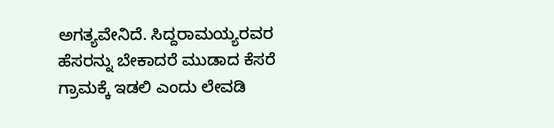ಅಗತ್ಯವೇನಿದೆ. ಸಿದ್ದರಾಮಯ್ಯರವರ ಹೆಸರನ್ನು ಬೇಕಾದರೆ ಮುಡಾದ ಕೆಸರೆ ಗ್ರಾಮಕ್ಕೆ ಇಡಲಿ ಎಂದು ಲೇವಡಿ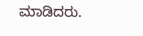ಮಾಡಿದರು.